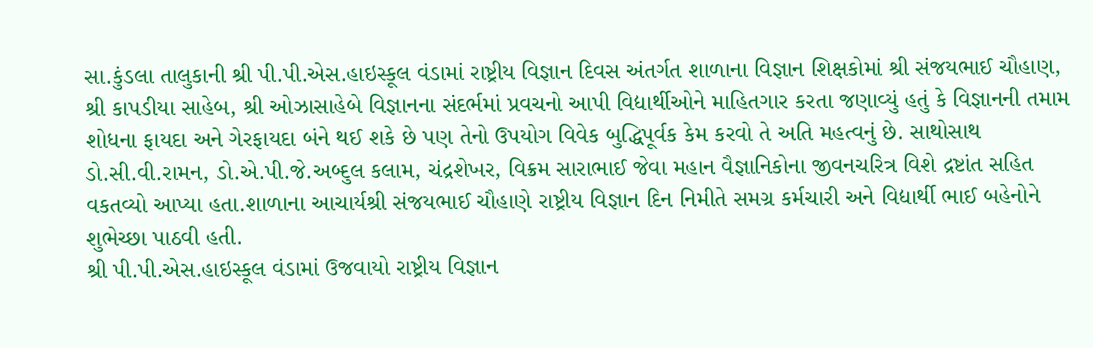સા.કુંડલા તાલુકાની શ્રી પી.પી.એસ.હાઇસ્કૂલ વંડામાં રાષ્ટ્રીય વિજ્ઞાન દિવસ અંતર્ગત શાળાના વિજ્ઞાન શિક્ષકોમાં શ્રી સંજયભાઈ ચૌહાણ, શ્રી કાપડીયા સાહેબ, શ્રી ઓઝાસાહેબે વિજ્ઞાનના સંદર્ભમાં પ્રવચનો આપી વિદ્યાર્થીઓને માહિતગાર કરતા જણાવ્યું હતું કે વિજ્ઞાનની તમામ શોધના ફાયદા અને ગેરફાયદા બંને થઈ શકે છે પણ તેનો ઉપયોગ વિવેક બુદ્ધિપૂર્વક કેમ કરવો તે અતિ મહત્વનું છે. સાથોસાથ ડો.સી.વી.રામન, ડો.એ.પી.જે.અબ્દુલ કલામ, ચંદ્રશેખર, વિક્રમ સારાભાઈ જેવા મહાન વૈજ્ઞાનિકોના જીવનચરિત્ર વિશે દ્રષ્ટાંત સહિત વકતવ્યો આપ્યા હતા.શાળાના આચાર્યશ્રી સંજયભાઈ ચૌહાણે રાષ્ટ્રીય વિજ્ઞાન દિન નિમીતે સમગ્ર કર્મચારી અને વિદ્યાર્થી ભાઈ બહેનોને શુભેચ્છા પાઠવી હતી.
શ્રી પી.પી.એસ.હાઇસ્કૂલ વંડામાં ઉજવાયો રાષ્ટ્રીય વિજ્ઞાન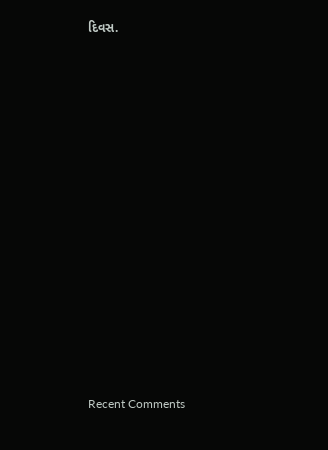દિવસ.



















Recent Comments